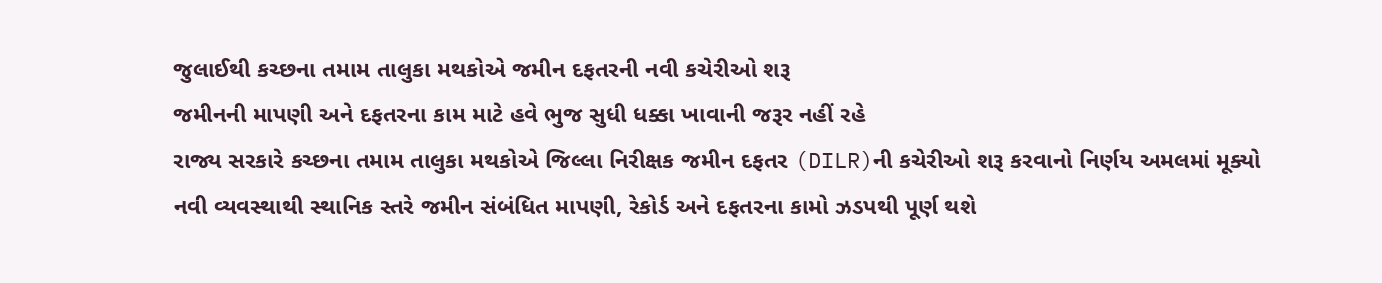જુલાઈથી કચ્છના તમામ તાલુકા મથકોએ જમીન દફતરની નવી કચેરીઓ શરૂ
જમીનની માપણી અને દફતરના કામ માટે હવે ભુજ સુધી ધક્કા ખાવાની જરૂર નહીં રહે
રાજ્ય સરકારે કચ્છના તમામ તાલુકા મથકોએ જિલ્લા નિરીક્ષક જમીન દફતર (DILR)ની કચેરીઓ શરૂ કરવાનો નિર્ણય અમલમાં મૂક્યો
નવી વ્યવસ્થાથી સ્થાનિક સ્તરે જમીન સંબંધિત માપણી, રેકોર્ડ અને દફતરના કામો ઝડપથી પૂર્ણ થશે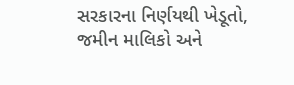સરકારના નિર્ણયથી ખેડૂતો, જમીન માલિકો અને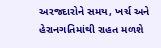અરજદારોને સમય, ખર્ચ અને હેરાનગતિમાંથી રાહત મળશે